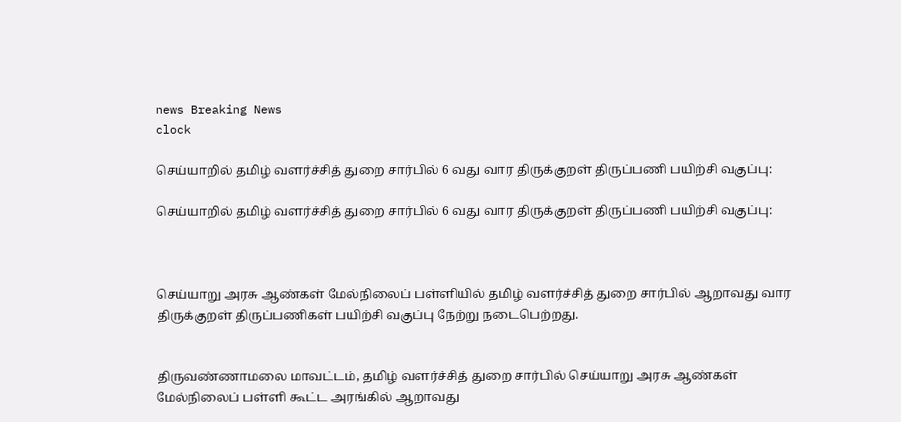news Breaking News
clock

செய்யாறில் தமிழ் வளர்ச்சித் துறை சார்பில் 6 வது வார திருக்குறள் திருப்பணி பயிற்சி வகுப்பு:

செய்யாறில் தமிழ் வளர்ச்சித் துறை சார்பில் 6 வது வார திருக்குறள் திருப்பணி பயிற்சி வகுப்பு:



செய்யாறு அரசு ஆண்கள் மேல்நிலைப் பள்ளியில் தமிழ் வளர்ச்சித் துறை சார்பில் ஆறாவது வார திருக்குறள் திருப்பணிகள் பயிற்சி வகுப்பு நேற்று நடைபெற்றது.


திருவண்ணாமலை மாவட்டம், தமிழ் வளர்ச்சித் துறை சார்பில் செய்யாறு அரசு ஆண்கள் மேல்நிலைப் பள்ளி கூட்ட அரங்கில் ஆறாவது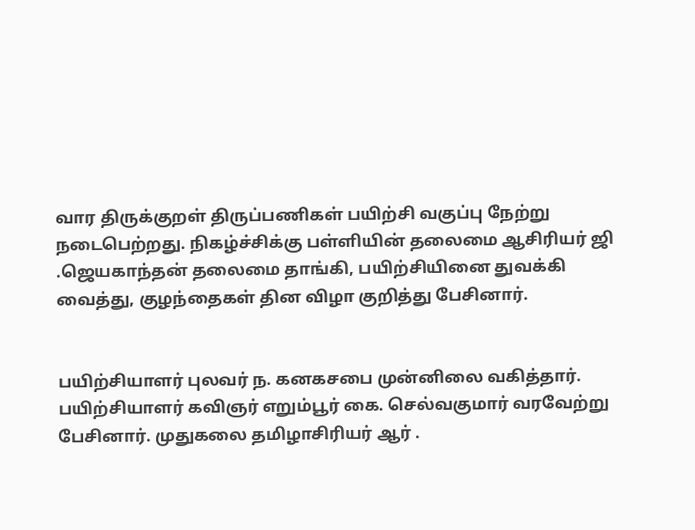வார திருக்குறள் திருப்பணிகள் பயிற்சி வகுப்பு நேற்று நடைபெற்றது. நிகழ்ச்சிக்கு பள்ளியின் தலைமை ஆசிரியர் ஜி .ஜெயகாந்தன் தலைமை தாங்கி, பயிற்சியினை துவக்கி வைத்து, குழந்தைகள் தின விழா குறித்து பேசினார்.


பயிற்சியாளர் புலவர் ந. கனகசபை முன்னிலை வகித்தார். பயிற்சியாளர் கவிஞர் எறும்பூர் கை. செல்வகுமார் வரவேற்று பேசினார். முதுகலை தமிழாசிரியர் ஆர் .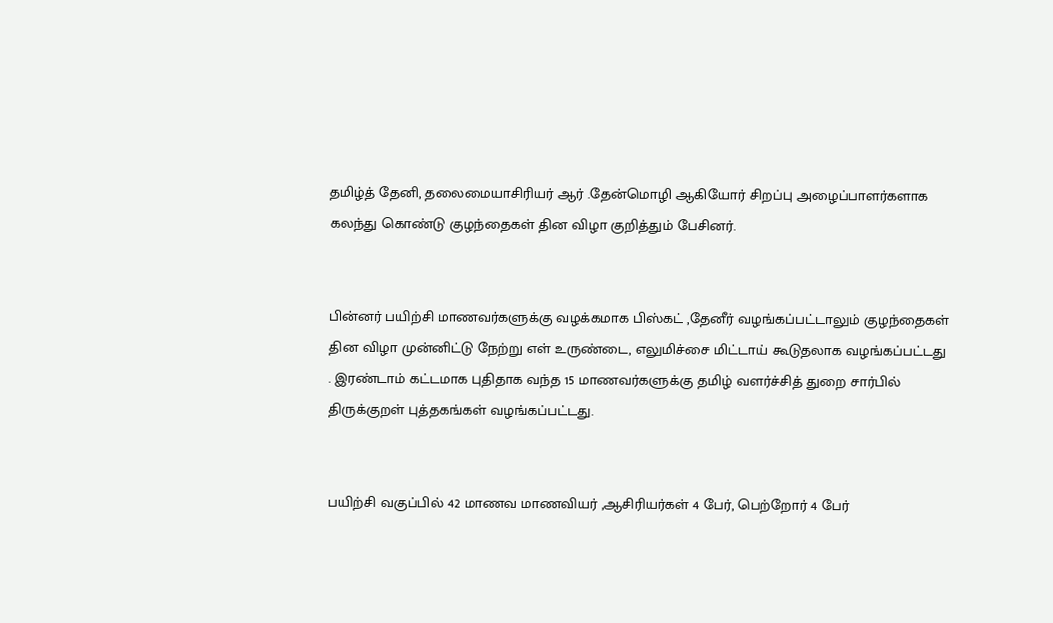தமிழ்த் தேனி, தலைமையாசிரியர் ஆர் .தேன்மொழி ஆகியோர் சிறப்பு அழைப்பாளர்களாக கலந்து கொண்டு குழந்தைகள் தின விழா குறித்தும் பேசினர்.


பின்னர் பயிற்சி மாணவர்களுக்கு வழக்கமாக பிஸ்கட் ,தேனீர் வழங்கப்பட்டாலும் குழந்தைகள் தின விழா முன்னிட்டு நேற்று எள் உருண்டை, எலுமிச்சை மிட்டாய் கூடுதலாக வழங்கப்பட்டது . இரண்டாம் கட்டமாக புதிதாக வந்த 15 மாணவர்களுக்கு தமிழ் வளர்ச்சித் துறை சார்பில் திருக்குறள் புத்தகங்கள் வழங்கப்பட்டது.


பயிற்சி வகுப்பில் 42 மாணவ மாணவியர் ,ஆசிரியர்கள் 4 பேர், பெற்றோர் 4 பேர்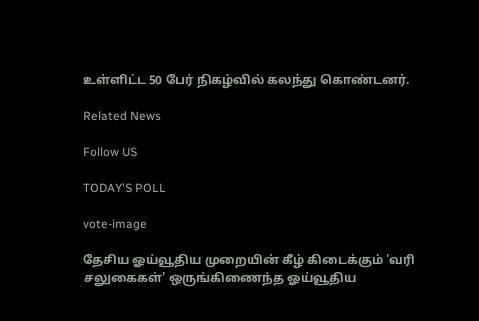உள்ளிட்ட 50 பேர் நிகழ்வில் கலந்து கொண்டனர்.

Related News

Follow US

TODAY'S POLL

vote-image

தேசிய ஓய்வூதிய முறையின் கீழ் கிடைக்கும் 'வரி சலுகைகள்' ஒருங்கிணைந்த ஓய்வூதிய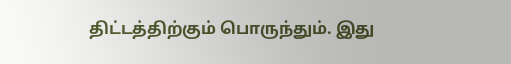திட்டத்திற்கும் பொருந்தும். இது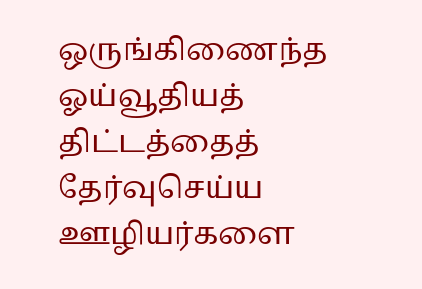ஒருங்கிணைந்த ஓய்வூதியத் திட்டத்தைத் தேர்வுசெய்ய ஊழியர்களை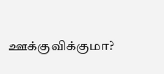ஊக்குவிக்குமா?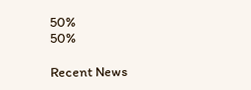50%
50%

Recent News